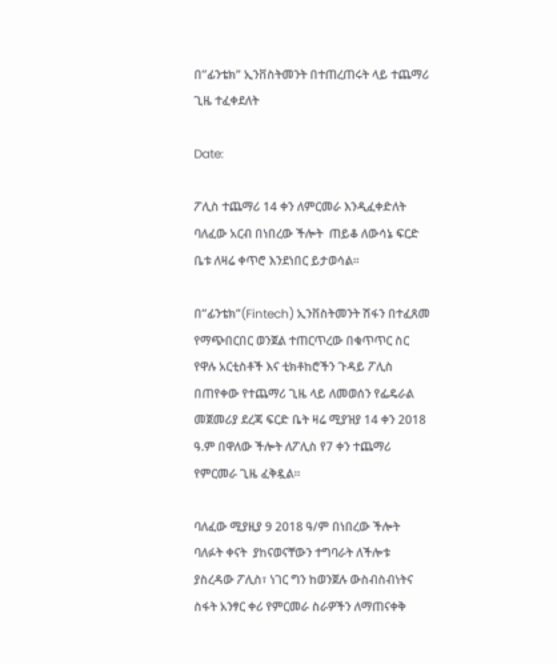በ”ፊንቴክ” ኢንቨስትመንት በተጠረጠሩት ላይ ተጨማሪ ጊዜ ተፈቀደለት

Date:

ፖሊስ ተጨማሪ 14 ቀን ለምርመራ እንዲፈቀድለት ባለፈው አርብ በነበረው ችሎት  ጠይቆ ለውሳኔ ፍርድ ቤቱ ለዛሬ ቀጥሮ እንደነበር ይታወሳል፡፡

በ”ፊንቴክ”(Fintech) ኢንቨስትመንት ሽፋን በተፈጸመ የማጭበርበር ወንጀል ተጠርጥረው በቁጥጥር ስር የዋሉ አርቲስቶች እና ቲክቶከሮችን ጉዳይ ፖሊስ በጠየቀው የተጨማሪ ጊዜ ላይ ለመወሰን የፌዴራል መጀመሪያ ደረጃ ፍርድ ቤት ዛሬ ሚያዝያ 14 ቀን 2018 ዓ.ም በዋለው ችሎት ለፖሊስ የ7 ቀን ተጨማሪ የምርመራ ጊዜ ፈቅዷል።

ባለፈው ሚያዚያ 9 2018 ዓ/ም በነበረው ችሎት ባለፉት ቀናት  ያከናወናቸውን ተግባራት ለችሎቱ ያስረዳው ፖሊስ፣ ነገር ግን ከወንጀሉ ውስብስብነትና ስፋት አንፃር ቀሪ የምርመራ ስራዎችን ለማጠናቀቅ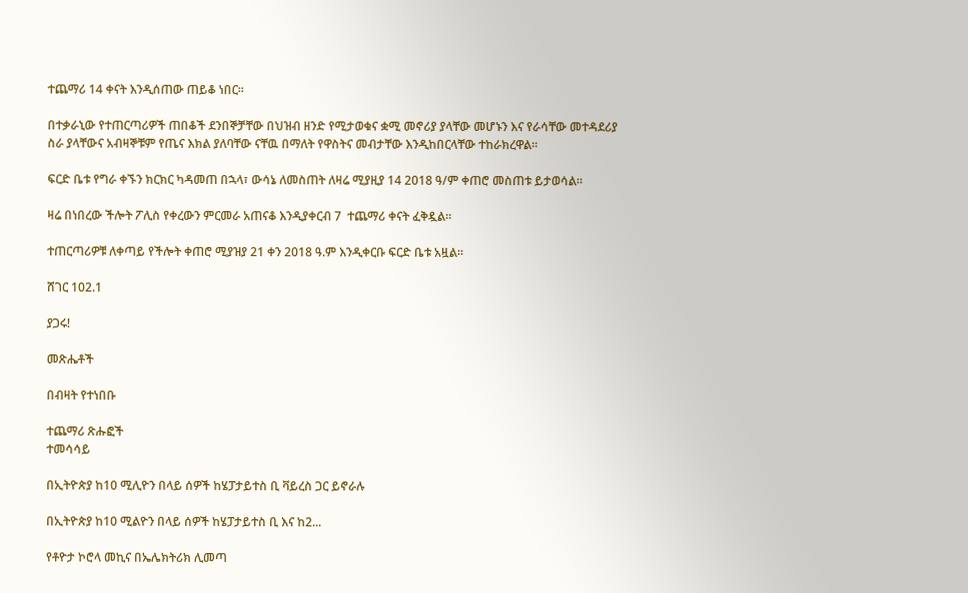ተጨማሪ 14 ቀናት እንዲሰጠው ጠይቆ ነበር።

በተቃራኒው የተጠርጣሪዎች ጠበቆች ደንበኞቻቸው በህዝብ ዘንድ የሚታወቁና ቋሚ መኖሪያ ያላቸው መሆኑን እና የራሳቸው መተዳደሪያ ስራ ያላቸውና አብዛኞቹም የጤና እክል ያለባቸው ናቸዉ በማለት የዋስትና መብታቸው እንዲከበርላቸው ተከራክረዋል።

ፍርድ ቤቱ የግራ ቀኙን ክርክር ካዳመጠ በኋላ፣ ውሳኔ ለመስጠት ለዛሬ ሚያዚያ 14 2018 ዓ/ም ቀጠሮ መስጠቱ ይታወሳል።

ዛሬ በነበረው ችሎት ፖሊስ የቀረውን ምርመራ አጠናቆ እንዲያቀርብ 7  ተጨማሪ ቀናት ፈቅዷል።

ተጠርጣሪዎቹ ለቀጣይ የችሎት ቀጠሮ ሚያዝያ 21 ቀን 2018 ዓ.ም እንዲቀርቡ ፍርድ ቤቱ አዟል።

ሸገር 102.1

ያጋሩ!

መጽሔቶች

በብዛት የተነበቡ

ተጨማሪ ጽሑፎች
ተመሳሳይ

በኢትዮጵያ ከ10 ሚሊዮን በላይ ሰዎች ከሄፓታይተስ ቢ ቫይረስ ጋር ይኖራሉ

በኢትዮጵያ ከ10 ሚልዮን በላይ ሰዎች ከሄፓታይተስ ቢ እና ከ2...

የቶዮታ ኮሮላ መኪና በኤሌክትሪክ ሊመጣ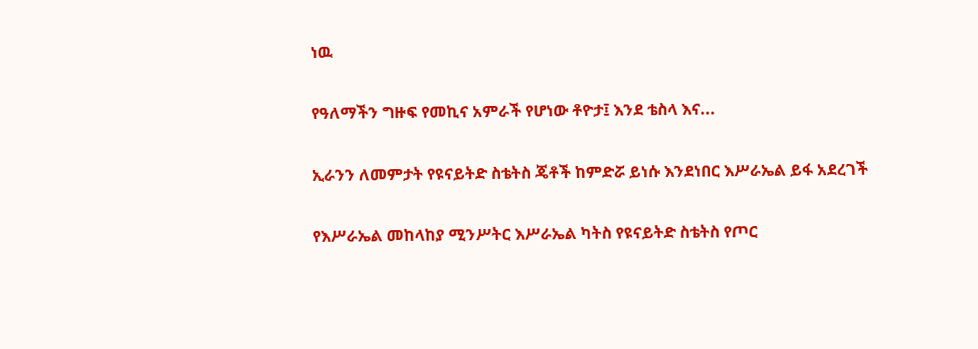ነዉ

የዓለማችን ግዙፍ የመኪና አምራች የሆነው ቶዮታ፤ እንደ ቴስላ እና...

ኢራንን ለመምታት የዩናይትድ ስቴትስ ጄቶች ከምድሯ ይነሱ እንደነበር እሥራኤል ይፋ አደረገች

የእሥራኤል መከላከያ ሚንሥትር እሥራኤል ካትስ የዩናይትድ ስቴትስ የጦር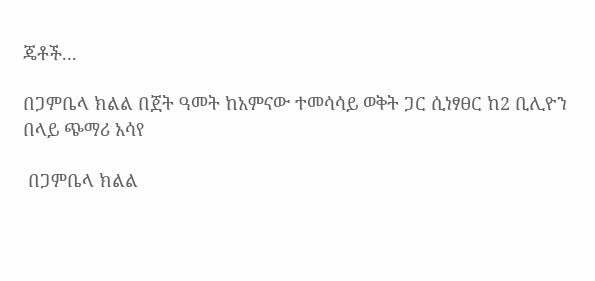ጄቶች...

በጋምቤላ ክልል በጀት ዓመት ከአምናው ተመሳሳይ ወቅት ጋር ሲነፃፀር ከ2 ቢሊዮን በላይ ጭማሪ አሳየ

 በጋምቤላ ክልል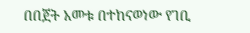በበጀት አመቱ በተከናወነው የገቢ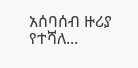አሰባሰብ ዙሪያ የተሻለ...